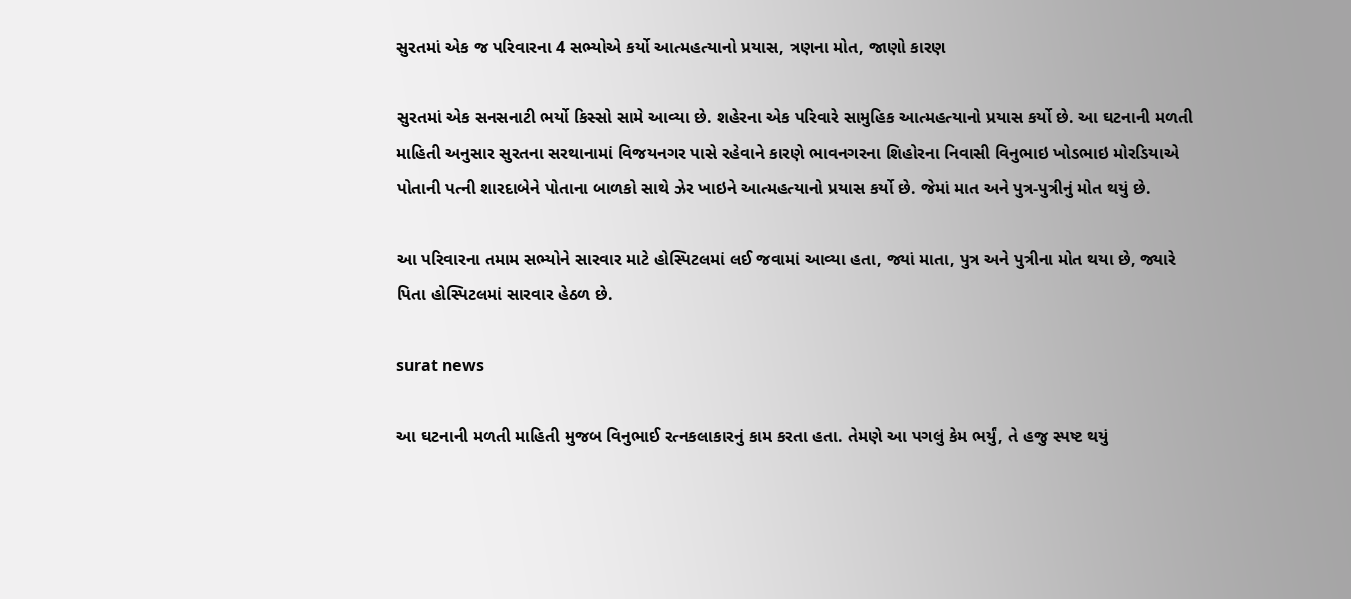સુરતમાં એક જ પરિવારના 4 સભ્યોએ કર્યો આત્મહત્યાનો પ્રયાસ, ત્રણના મોત, જાણો કારણ

સુરતમાં એક સનસનાટી ભર્યો કિસ્સો સામે આવ્યા છે. શહેરના એક પરિવારે સામુહિક આત્મહત્યાનો પ્રયાસ કર્યો છે. આ ઘટનાની મળતી માહિતી અનુસાર સુરતના સરથાનામાં વિજયનગર પાસે રહેવાને કારણે ભાવનગરના શિહોરના નિવાસી વિનુભાઇ ખોડભાઇ મોરડિયાએ પોતાની પત્ની શારદાબેને પોતાના બાળકો સાથે ઝેર ખાઇને આત્મહત્યાનો પ્રયાસ કર્યો છે. જેમાં માત અને પુત્ર-પુત્રીનું મોત થયું છે.

આ પરિવારના તમામ સભ્યોને સારવાર માટે હોસ્પિટલમાં લઈ જવામાં આવ્યા હતા, જ્યાં માતા, પુત્ર અને પુત્રીના મોત થયા છે, જ્યારે પિતા હોસ્પિટલમાં સારવાર હેઠળ છે.

surat news

આ ઘટનાની મળતી માહિતી મુજબ વિનુભાઈ રત્નકલાકારનું કામ કરતા હતા. તેમણે આ પગલું કેમ ભર્યું, તે હજુ સ્પષ્ટ થયું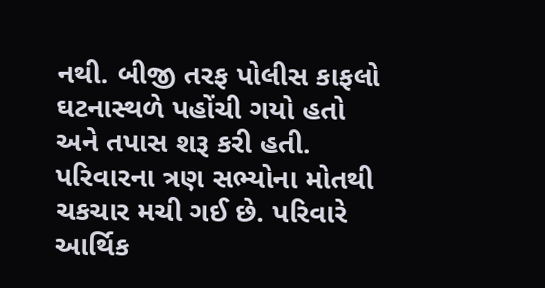નથી. બીજી તરફ પોલીસ કાફલો ઘટનાસ્થળે પહોંચી ગયો હતો અને તપાસ શરૂ કરી હતી. પરિવારના ત્રણ સભ્યોના મોતથી ચકચાર મચી ગઈ છે. પરિવારે આર્થિક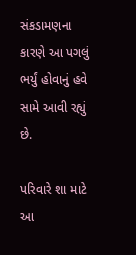સંકડામણના કારણે આ પગલું ભર્યું હોવાનું હવે સામે આવી રહ્યું છે.

પરિવારે શા માટે આ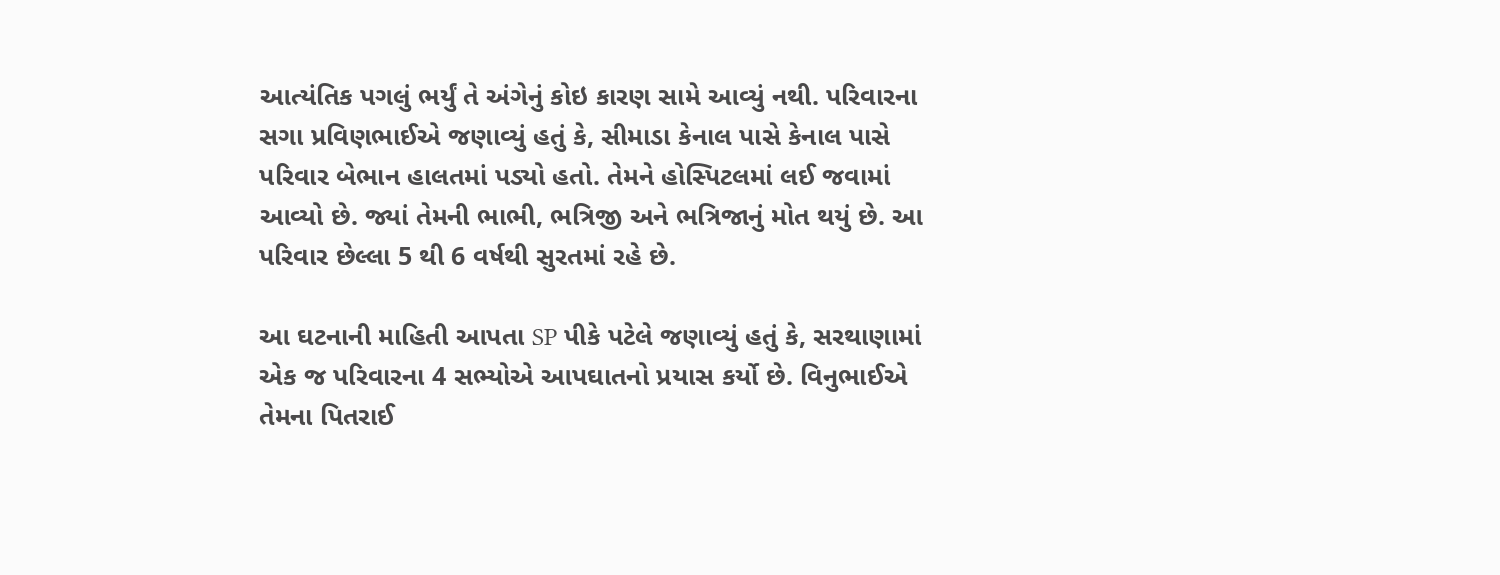આત્યંતિક પગલું ભર્યું તે અંગેનું કોઇ કારણ સામે આવ્યું નથી. પરિવારના સગા પ્રવિણભાઈએ જણાવ્યું હતું કે, સીમાડા કેનાલ પાસે કેનાલ પાસે પરિવાર બેભાન હાલતમાં પડ્યો હતો. તેમને હોસ્પિટલમાં લઈ જવામાં આવ્યો છે. જ્યાં તેમની ભાભી, ભત્રિજી અને ભત્રિજાનું મોત થયું છે. આ પરિવાર છેલ્લા 5 થી 6 વર્ષથી સુરતમાં રહે છે.

આ ઘટનાની માહિતી આપતા SP પીકે પટેલે જણાવ્યું હતું કે, સરથાણામાં એક જ પરિવારના 4 સભ્યોએ આપઘાતનો પ્રયાસ કર્યો છે. વિનુભાઈએ તેમના પિતરાઈ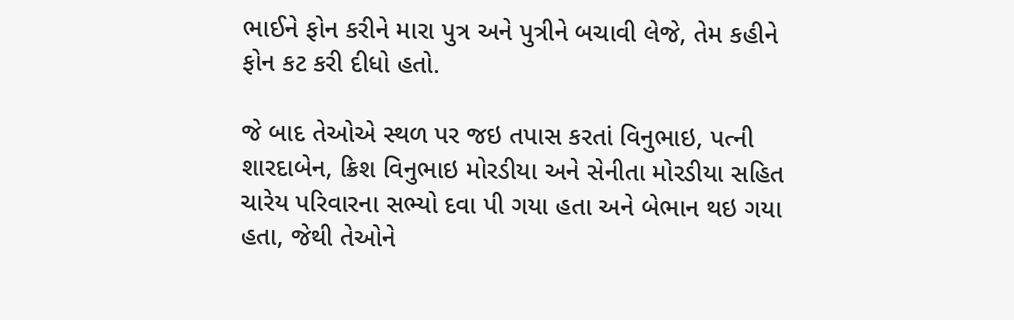ભાઈને ફોન કરીને મારા પુત્ર અને પુત્રીને બચાવી લેજે, તેમ કહીને ફોન કટ કરી દીધો હતો.

જે બાદ તેઓએ સ્થળ પર જઇ તપાસ કરતાં વિનુભાઇ, પત્ની શારદાબેન, ક્રિશ વિનુભાઇ મોરડીયા અને સેનીતા મોરડીયા સહિત ચારેય પરિવારના સભ્યો દવા પી ગયા હતા અને બેભાન થઇ ગયા હતા, જેથી તેઓને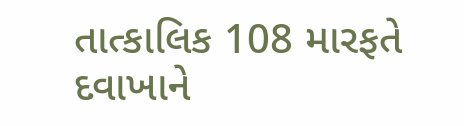તાત્કાલિક 108 મારફતે દવાખાને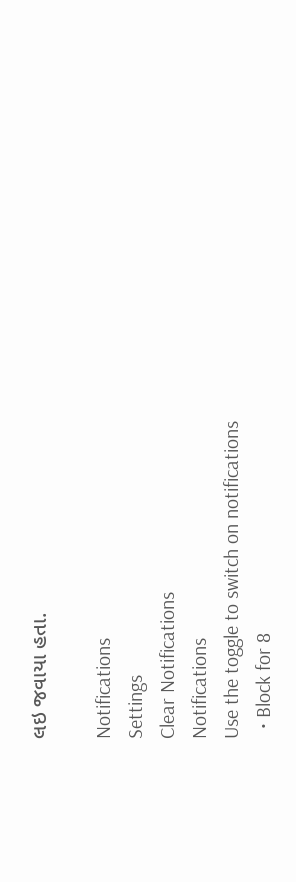લઇ જવાયા હતા.

Notifications
Settings
Clear Notifications
Notifications
Use the toggle to switch on notifications
  • Block for 8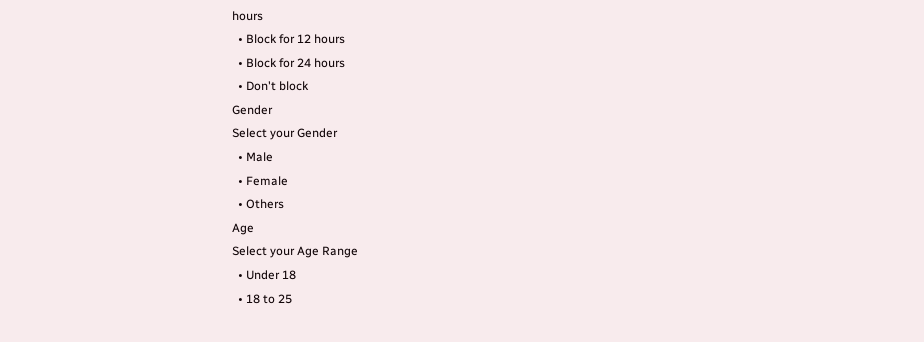hours
  • Block for 12 hours
  • Block for 24 hours
  • Don't block
Gender
Select your Gender
  • Male
  • Female
  • Others
Age
Select your Age Range
  • Under 18
  • 18 to 25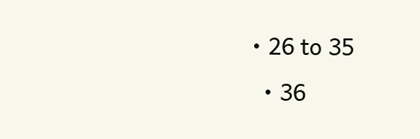• 26 to 35
  • 36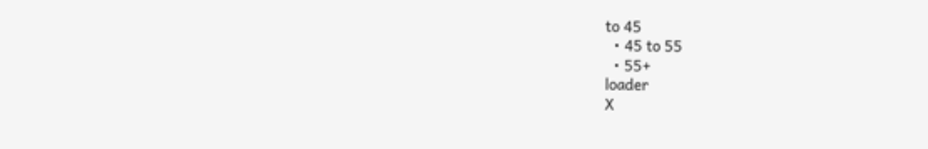to 45
  • 45 to 55
  • 55+
loader
X